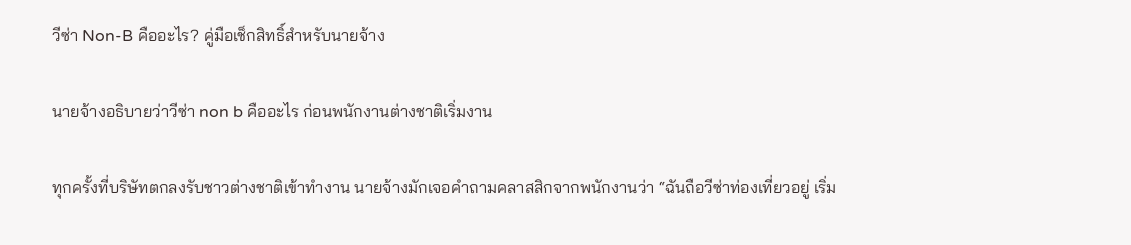วีซ่า Non-B คืออะไร? คู่มือเช็กสิทธิ์สำหรับนายจ้าง

นายจ้างอธิบายว่าวีซ่า non b คืออะไร ก่อนพนักงานต่างชาติเริ่มงาน

ทุกครั้งที่บริษัทตกลงรับชาวต่างชาติเข้าทำงาน นายจ้างมักเจอคำถามคลาสสิกจากพนักงานว่า “ฉันถือวีซ่าท่องเที่ยวอยู่ เริ่ม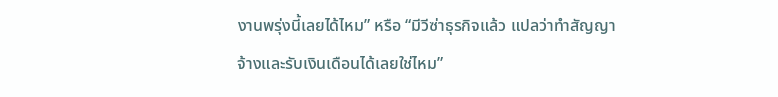งานพรุ่งนี้เลยได้ไหม” หรือ “มีวีซ่าธุรกิจแล้ว แปลว่าทำสัญญาจ้างและรับเงินเดือนได้เลยใช่ไหม”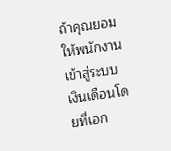ถ้าคุณยอมให้พนักงานเข้าสู่ระบบเงินเดือนโดยที่เอก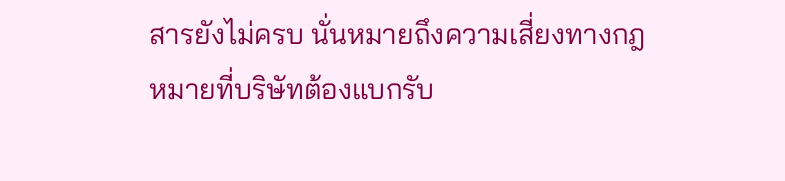สารยังไม่ครบ นั่นหมายถึงความเสี่ยงทางกฎหมายที่บริษัทต้องแบกรับ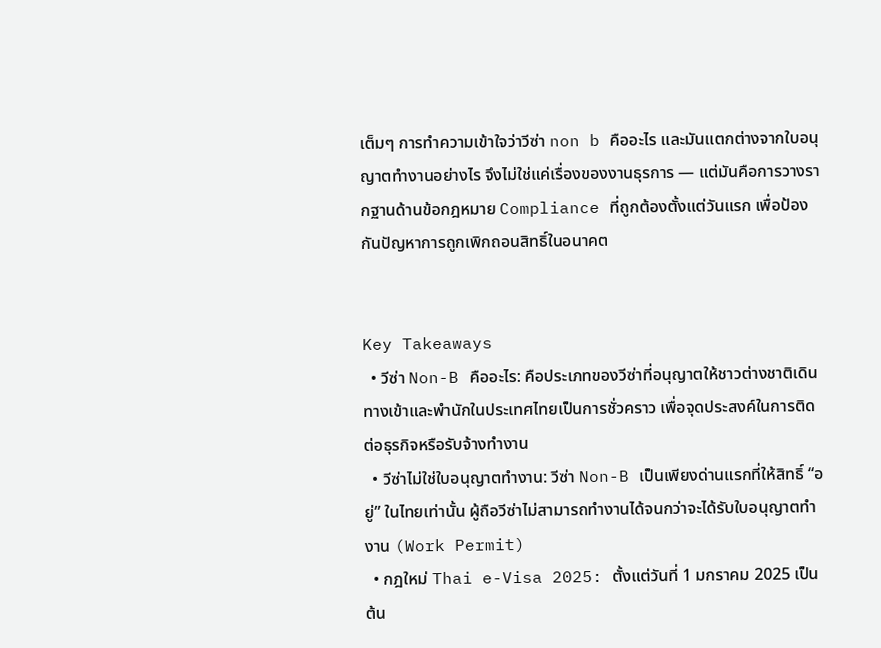เต็มๆ การทำความเข้าใจว่าวีซ่า non b คืออะไร และมันแตกต่างจากใบอนุญาตทำงานอย่างไร จึงไม่ใช่แค่เรื่องของงานธุรการ — แต่มันคือการวางรากฐานด้านข้อกฎหมาย Compliance ที่ถูกต้องตั้งแต่วันแรก เพื่อป้องกันปัญหาการถูกเพิกถอนสิทธิ์ในอนาคต


Key Takeaways
  • วีซ่า Non-B คืออะไร: คือประเภทของวีซ่าที่อนุญาตให้ชาวต่างชาติเดินทางเข้าและพำนักในประเทศไทยเป็นการชั่วคราว เพื่อจุดประสงค์ในการติดต่อธุรกิจหรือรับจ้างทำงาน
  • วีซ่าไม่ใช่ใบอนุญาตทำงาน: วีซ่า Non-B เป็นเพียงด่านแรกที่ให้สิทธิ์ “อยู่” ในไทยเท่านั้น ผู้ถือวีซ่าไม่สามารถทำงานได้จนกว่าจะได้รับใบอนุญาตทำงาน (Work Permit)
  • กฎใหม่ Thai e-Visa 2025: ตั้งแต่วันที่ 1 มกราคม 2025 เป็นต้น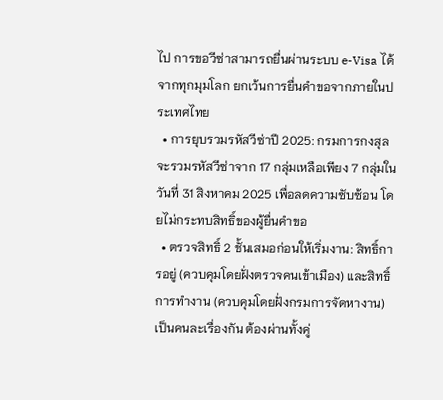ไป การขอวีซ่าสามารถยื่นผ่านระบบ e-Visa ได้จากทุกมุมโลก ยกเว้นการยื่นคำขอจากภายในประเทศไทย
  • การยุบรวมรหัสวีซ่าปี 2025: กรมการกงสุลจะรวมรหัสวีซ่าจาก 17 กลุ่มเหลือเพียง 7 กลุ่มในวันที่ 31 สิงหาคม 2025 เพื่อลดความซับซ้อน โดยไม่กระทบสิทธิ์ของผู้ยื่นคำขอ
  • ตรวจสิทธิ์ 2 ชั้นเสมอก่อนให้เริ่มงาน: สิทธิ์การอยู่ (ควบคุมโดยฝั่งตรวจคนเข้าเมือง) และสิทธิ์การทำงาน (ควบคุมโดยฝั่งกรมการจัดหางาน) เป็นคนละเรื่องกัน ต้องผ่านทั้งคู่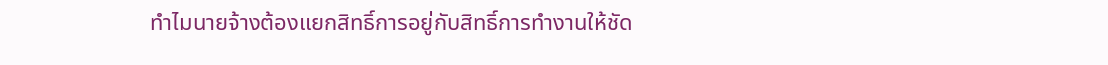ทำไมนายจ้างต้องแยกสิทธิ์การอยู่กับสิทธิ์การทำงานให้ชัด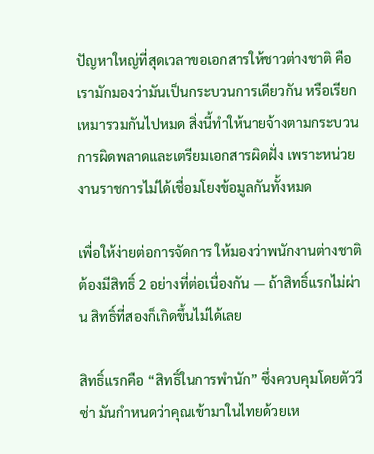ปัญหาใหญ่ที่สุดเวลาขอเอกสารให้ชาวต่างชาติ คือเรามักมองว่ามันเป็นกระบวนการเดียวกัน หรือเรียกเหมารวมกันไปหมด สิ่งนี้ทำให้นายจ้างตามกระบวนการผิดพลาดและเตรียมเอกสารผิดฝั่ง เพราะหน่วยงานราชการไม่ได้เชื่อมโยงข้อมูลกันทั้งหมด

เพื่อให้ง่ายต่อการจัดการ ให้มองว่าพนักงานต่างชาติต้องมีสิทธิ์ 2 อย่างที่ต่อเนื่องกัน — ถ้าสิทธิ์แรกไม่ผ่าน สิทธิ์ที่สองก็เกิดขึ้นไม่ได้เลย

สิทธิ์แรกคือ “สิทธิ์ในการพำนัก” ซึ่งควบคุมโดยตัววีซ่า มันกำหนดว่าคุณเข้ามาในไทยด้วยเห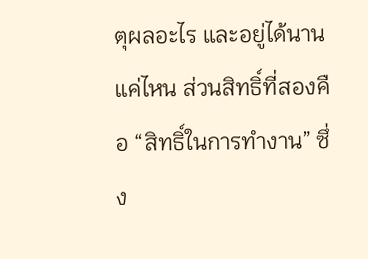ตุผลอะไร และอยู่ได้นานแค่ไหน ส่วนสิทธิ์ที่สองคือ “สิทธิ์ในการทำงาน” ซึ่ง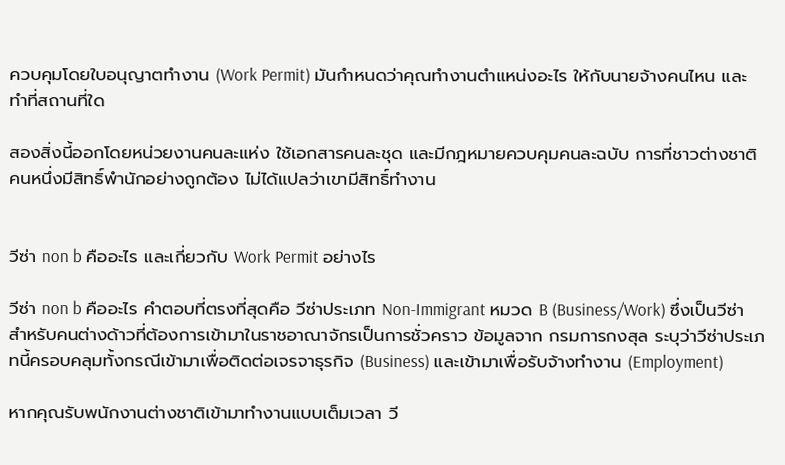ควบคุมโดยใบอนุญาตทำงาน (Work Permit) มันกำหนดว่าคุณทำงานตำแหน่งอะไร ให้กับนายจ้างคนไหน และทำที่สถานที่ใด

สองสิ่งนี้ออกโดยหน่วยงานคนละแห่ง ใช้เอกสารคนละชุด และมีกฎหมายควบคุมคนละฉบับ การที่ชาวต่างชาติคนหนึ่งมีสิทธิ์พำนักอย่างถูกต้อง ไม่ได้แปลว่าเขามีสิทธิ์ทำงาน


วีซ่า non b คืออะไร และเกี่ยวกับ Work Permit อย่างไร

วีซ่า non b คืออะไร คำตอบที่ตรงที่สุดคือ วีซ่าประเภท Non-Immigrant หมวด B (Business/Work) ซึ่งเป็นวีซ่าสำหรับคนต่างด้าวที่ต้องการเข้ามาในราชอาณาจักรเป็นการชั่วคราว ข้อมูลจาก กรมการกงสุล ระบุว่าวีซ่าประเภทนี้ครอบคลุมทั้งกรณีเข้ามาเพื่อติดต่อเจรจาธุรกิจ (Business) และเข้ามาเพื่อรับจ้างทำงาน (Employment)

หากคุณรับพนักงานต่างชาติเข้ามาทำงานแบบเต็มเวลา วี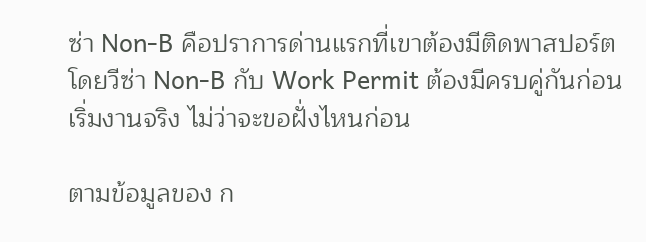ซ่า Non-B คือปราการด่านแรกที่เขาต้องมีติดพาสปอร์ต โดยวีซ่า Non-B กับ Work Permit ต้องมีครบคู่กันก่อนเริ่มงานจริง ไม่ว่าจะขอฝั่งไหนก่อน

ตามข้อมูลของ ก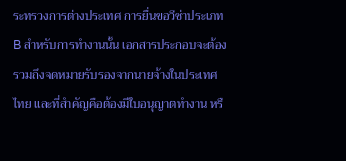ระทรวงการต่างประเทศ การยื่นขอวีซ่าประเภท B สำหรับการทำงานนั้น เอกสารประกอบจะต้องรวมถึงจดหมายรับรองจากนายจ้างในประเทศไทย และที่สำคัญคือต้องมีใบอนุญาตทำงาน หรื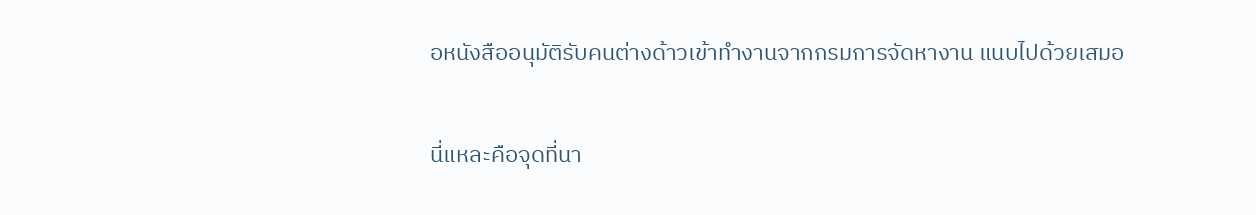อหนังสืออนุมัติรับคนต่างด้าวเข้าทำงานจากกรมการจัดหางาน แนบไปด้วยเสมอ

นี่แหละคือจุดที่นา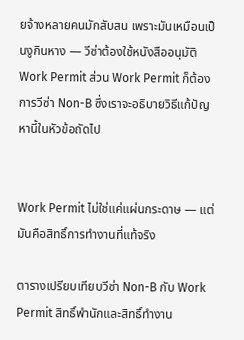ยจ้างหลายคนมักสับสน เพราะมันเหมือนเป็นงูกินหาง — วีซ่าต้องใช้หนังสืออนุมัติ Work Permit ส่วน Work Permit ก็ต้องการวีซ่า Non-B ซึ่งเราจะอธิบายวิธีแก้ปัญหานี้ในหัวข้อถัดไป


Work Permit ไม่ใช่แค่แผ่นกระดาษ — แต่มันคือสิทธิ์การทำงานที่แท้จริง

ตารางเปรียบเทียบวีซ่า Non-B กับ Work Permit สิทธิ์พำนักและสิทธิ์ทำงาน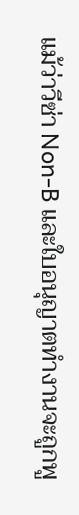แม้ว่าวีซ่า Non-B และใบอนุญาตทำงานจะถูกพู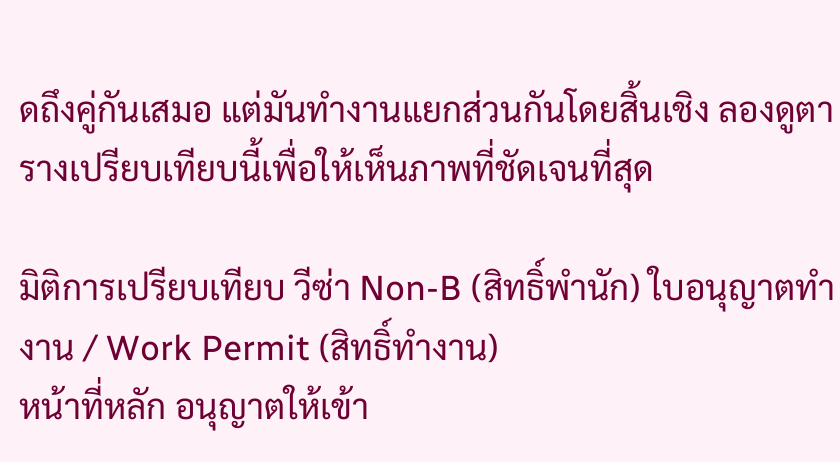ดถึงคู่กันเสมอ แต่มันทำงานแยกส่วนกันโดยสิ้นเชิง ลองดูตารางเปรียบเทียบนี้เพื่อให้เห็นภาพที่ชัดเจนที่สุด

มิติการเปรียบเทียบ วีซ่า Non-B (สิทธิ์พำนัก) ใบอนุญาตทำงาน / Work Permit (สิทธิ์ทำงาน)
หน้าที่หลัก อนุญาตให้เข้า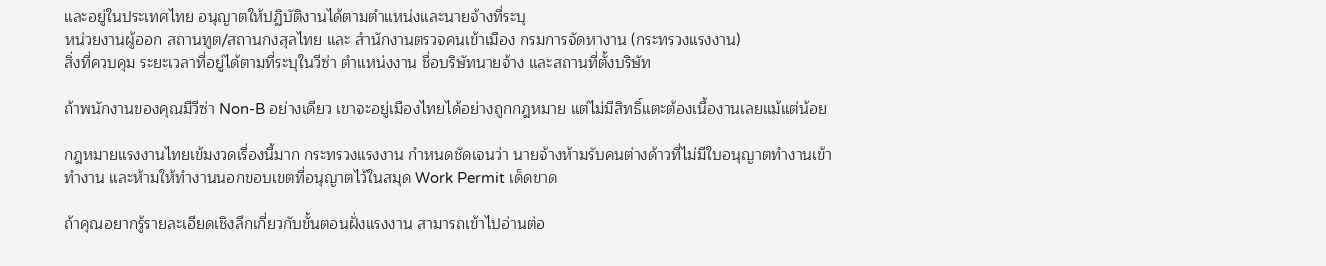และอยู่ในประเทศไทย อนุญาตให้ปฏิบัติงานได้ตามตำแหน่งและนายจ้างที่ระบุ
หน่วยงานผู้ออก สถานทูต/สถานกงสุลไทย และ สำนักงานตรวจคนเข้าเมือง กรมการจัดหางาน (กระทรวงแรงงาน)
สิ่งที่ควบคุม ระยะเวลาที่อยู่ได้ตามที่ระบุในวีซ่า ตำแหน่งงาน ชื่อบริษัทนายจ้าง และสถานที่ตั้งบริษัท

ถ้าพนักงานของคุณมีวีซ่า Non-B อย่างเดียว เขาจะอยู่เมืองไทยได้อย่างถูกกฎหมาย แต่ไม่มีสิทธิ์แตะต้องเนื้องานเลยแม้แต่น้อย

กฎหมายแรงงานไทยเข้มงวดเรื่องนี้มาก กระทรวงแรงงาน กำหนดชัดเจนว่า นายจ้างห้ามรับคนต่างด้าวที่ไม่มีใบอนุญาตทำงานเข้าทำงาน และห้ามให้ทำงานนอกขอบเขตที่อนุญาตไว้ในสมุด Work Permit เด็ดขาด

ถ้าคุณอยากรู้รายละเอียดเชิงลึกเกี่ยวกับขั้นตอนฝั่งแรงงาน สามารถเข้าไปอ่านต่อ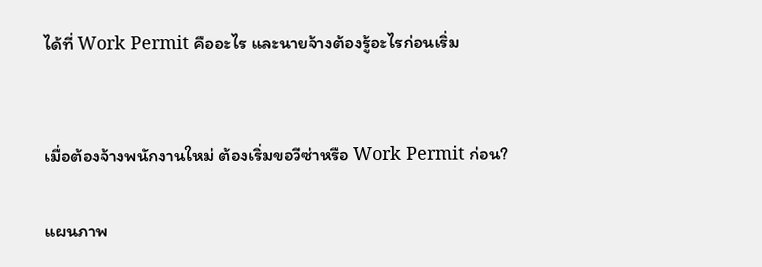ได้ที่ Work Permit คืออะไร และนายจ้างต้องรู้อะไรก่อนเริ่ม


เมื่อต้องจ้างพนักงานใหม่ ต้องเริ่มขอวีซ่าหรือ Work Permit ก่อน?

แผนภาพ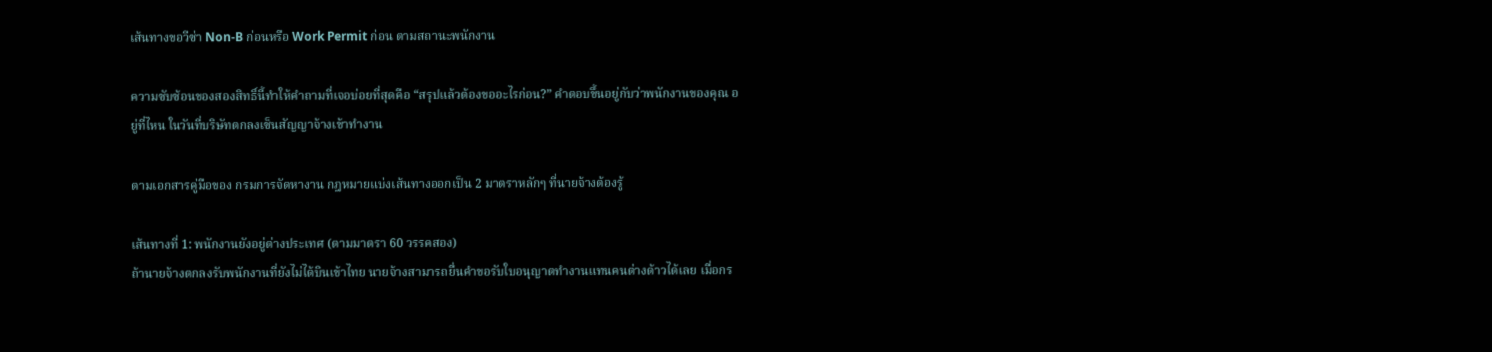เส้นทางขอวีซ่า Non-B ก่อนหรือ Work Permit ก่อน ตามสถานะพนักงาน

ความซับซ้อนของสองสิทธิ์นี้ทำให้คำถามที่เจอบ่อยที่สุดคือ “สรุปแล้วต้องขออะไรก่อน?” คำตอบขึ้นอยู่กับว่าพนักงานของคุณ อยู่ที่ไหน ในวันที่บริษัทตกลงเซ็นสัญญาจ้างเข้าทำงาน

ตามเอกสารคู่มือของ กรมการจัดหางาน กฎหมายแบ่งเส้นทางออกเป็น 2 มาตราหลักๆ ที่นายจ้างต้องรู้

เส้นทางที่ 1: พนักงานยังอยู่ต่างประเทศ (ตามมาตรา 60 วรรคสอง)
ถ้านายจ้างตกลงรับพนักงานที่ยังไม่ได้บินเข้าไทย นายจ้างสามารถยื่นคำขอรับใบอนุญาตทำงานแทนคนต่างด้าวได้เลย เมื่อกร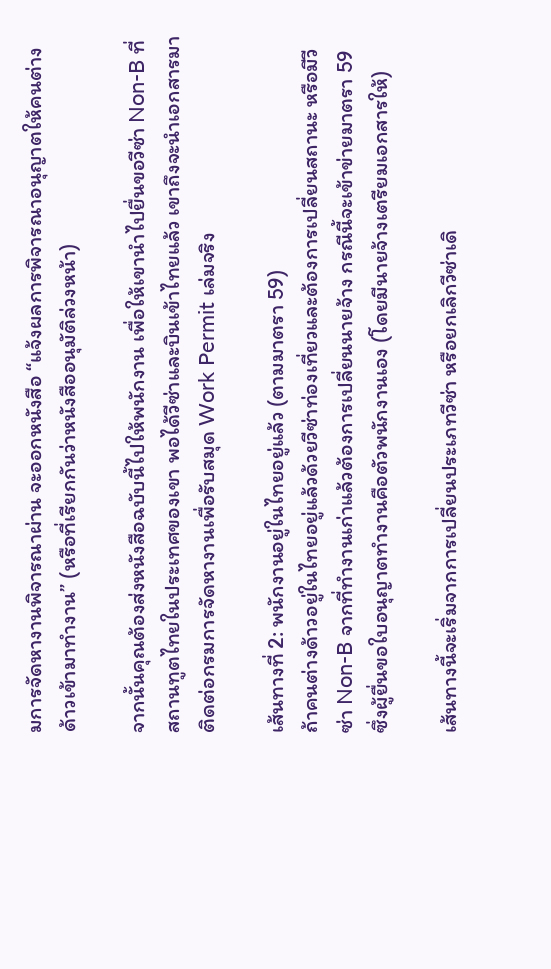มการจัดหางานพิจารณาผ่าน จะออกหนังสือ “แจ้งผลการพิจารณาอนุญาตให้คนต่างด้าวเข้ามาทำงาน” (หรือที่เรียกกันว่าหนังสืออนุมัติล่วงหน้า)

จากนั้นคุณต้องส่งหนังสือฉบับนี้ไปให้พนักงาน เพื่อให้เขานำไปยื่นขอวีซ่า Non-B ที่สถานทูตไทยในประเทศของเขา พอได้วีซ่าและบินเข้าไทยแล้ว เขาถึงจะนำเอกสารมาติดต่อกรมการจัดหางานเพื่อรับสมุด Work Permit เล่มจริง

เส้นทางที่ 2: พนักงานอยู่ในไทยอยู่แล้ว (ตามมาตรา 59)
ถ้าคนต่างด้าวอยู่ในไทยอยู่แล้วด้วยวีซ่าท่องเที่ยวและต้องการเปลี่ยนสถานะ หรือมีวีซ่า Non-B จากที่ทำงานเก่าแล้วต้องการเปลี่ยนนายจ้าง กรณีนี้จะเข้าข่ายมาตรา 59 ซึ่งผู้ยื่นขอใบอนุญาตทำงานคือตัวพนักงานเอง (โดยมีนายจ้างเตรียมเอกสารให้)

เส้นทางนี้จะเริ่มจากการเปลี่ยนประเภทวีซ่า หรือยกเลิกวีซ่าเดิ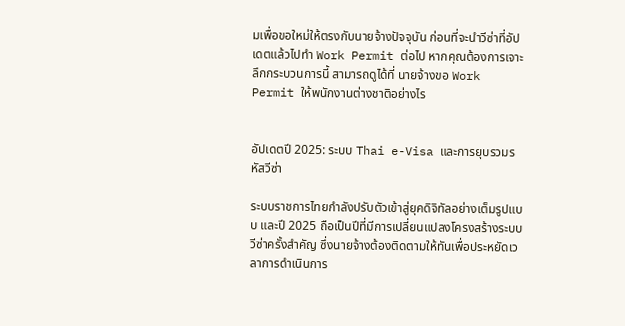มเพื่อขอใหม่ให้ตรงกับนายจ้างปัจจุบัน ก่อนที่จะนำวีซ่าที่อัปเดตแล้วไปทำ Work Permit ต่อไป หากคุณต้องการเจาะลึกกระบวนการนี้ สามารถดูได้ที่ นายจ้างขอ Work Permit ให้พนักงานต่างชาติอย่างไร


อัปเดตปี 2025: ระบบ Thai e-Visa และการยุบรวมรหัสวีซ่า

ระบบราชการไทยกำลังปรับตัวเข้าสู่ยุคดิจิทัลอย่างเต็มรูปแบบ และปี 2025 ถือเป็นปีที่มีการเปลี่ยนแปลงโครงสร้างระบบวีซ่าครั้งสำคัญ ซึ่งนายจ้างต้องติดตามให้ทันเพื่อประหยัดเวลาการดำเนินการ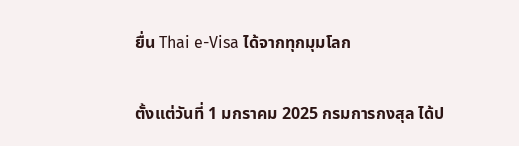ยื่น Thai e-Visa ได้จากทุกมุมโลก

ตั้งแต่วันที่ 1 มกราคม 2025 กรมการกงสุล ได้ป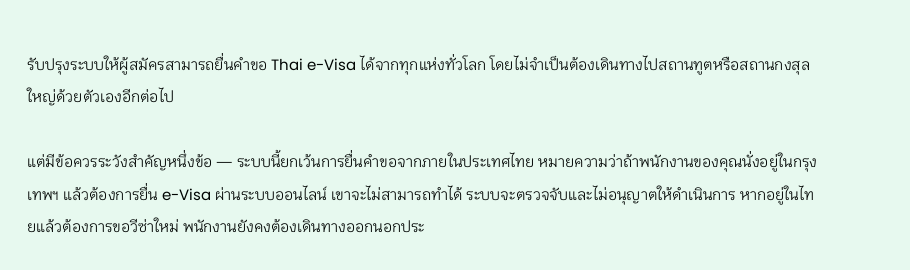รับปรุงระบบให้ผู้สมัครสามารถยื่นคำขอ Thai e-Visa ได้จากทุกแห่งทั่วโลก โดยไม่จำเป็นต้องเดินทางไปสถานทูตหรือสถานกงสุลใหญ่ด้วยตัวเองอีกต่อไป

แต่มีข้อควรระวังสำคัญหนึ่งข้อ — ระบบนี้ยกเว้นการยื่นคำขอจากภายในประเทศไทย หมายความว่าถ้าพนักงานของคุณนั่งอยู่ในกรุงเทพฯ แล้วต้องการยื่น e-Visa ผ่านระบบออนไลน์ เขาจะไม่สามารถทำได้ ระบบจะตรวจจับและไม่อนุญาตให้ดำเนินการ หากอยู่ในไทยแล้วต้องการขอวีซ่าใหม่ พนักงานยังคงต้องเดินทางออกนอกประ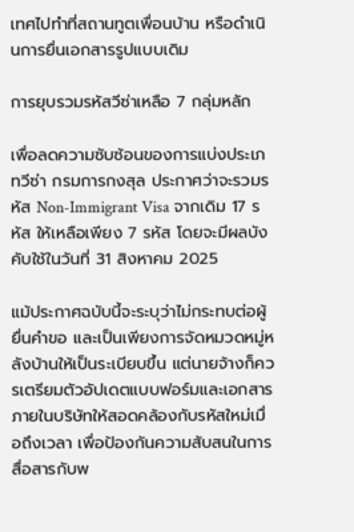เทศไปทำที่สถานทูตเพื่อนบ้าน หรือดำเนินการยื่นเอกสารรูปแบบเดิม

การยุบรวมรหัสวีซ่าเหลือ 7 กลุ่มหลัก

เพื่อลดความซับซ้อนของการแบ่งประเภทวีซ่า กรมการกงสุล ประกาศว่าจะรวมรหัส Non-Immigrant Visa จากเดิม 17 รหัส ให้เหลือเพียง 7 รหัส โดยจะมีผลบังคับใช้ในวันที่ 31 สิงหาคม 2025

แม้ประกาศฉบับนี้จะระบุว่าไม่กระทบต่อผู้ยื่นคำขอ และเป็นเพียงการจัดหมวดหมู่หลังบ้านให้เป็นระเบียบขึ้น แต่นายจ้างก็ควรเตรียมตัวอัปเดตแบบฟอร์มและเอกสารภายในบริษัทให้สอดคล้องกับรหัสใหม่เมื่อถึงเวลา เพื่อป้องกันความสับสนในการสื่อสารกับพ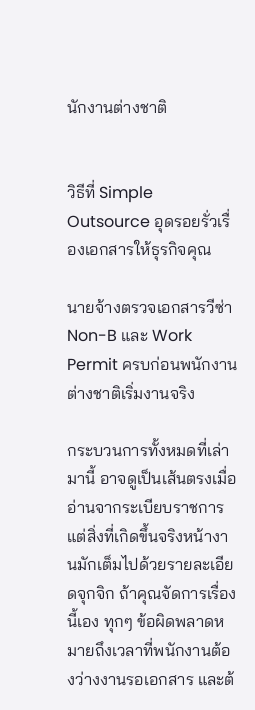นักงานต่างชาติ


วิธีที่ Simple Outsource อุดรอยรั่วเรื่องเอกสารให้ธุรกิจคุณ

นายจ้างตรวจเอกสารวีซ่า Non-B และ Work Permit ครบก่อนพนักงานต่างชาติเริ่มงานจริง

กระบวนการทั้งหมดที่เล่ามานี้ อาจดูเป็นเส้นตรงเมื่ออ่านจากระเบียบราชการ แต่สิ่งที่เกิดขึ้นจริงหน้างานมักเต็มไปด้วยรายละเอียดจุกจิก ถ้าคุณจัดการเรื่องนี้เอง ทุกๆ ข้อผิดพลาดหมายถึงเวลาที่พนักงานต้องว่างงานรอเอกสาร และต้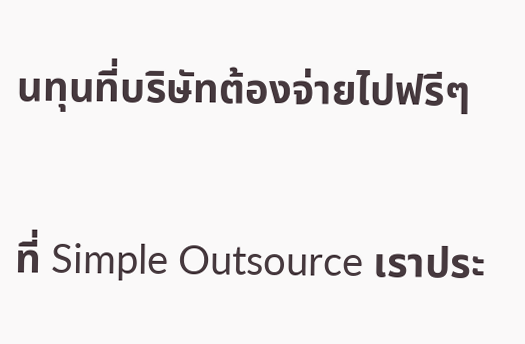นทุนที่บริษัทต้องจ่ายไปฟรีๆ

ที่ Simple Outsource เราประ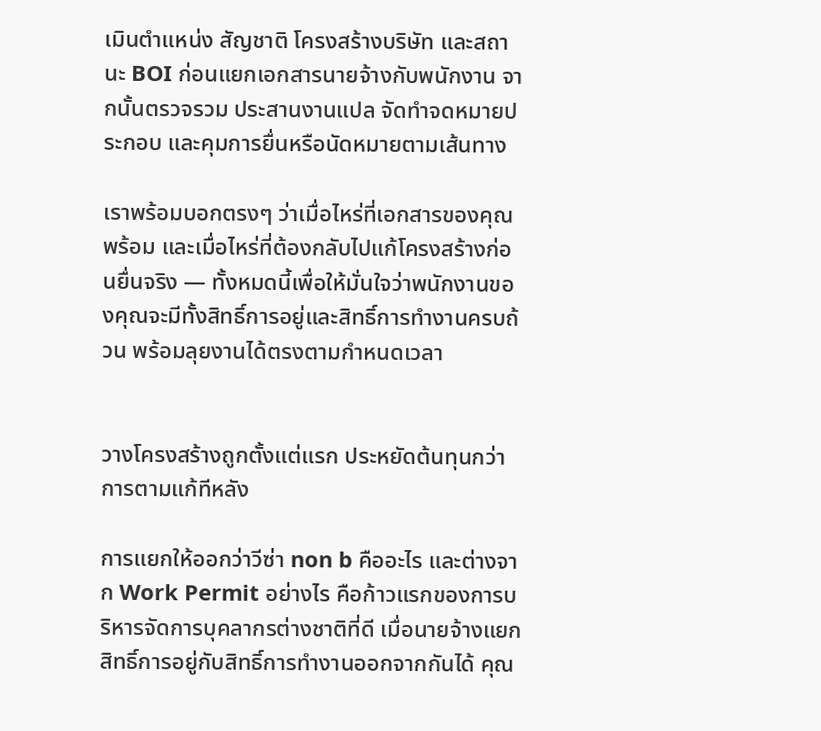เมินตำแหน่ง สัญชาติ โครงสร้างบริษัท และสถานะ BOI ก่อนแยกเอกสารนายจ้างกับพนักงาน จากนั้นตรวจรวม ประสานงานแปล จัดทำจดหมายประกอบ และคุมการยื่นหรือนัดหมายตามเส้นทาง

เราพร้อมบอกตรงๆ ว่าเมื่อไหร่ที่เอกสารของคุณพร้อม และเมื่อไหร่ที่ต้องกลับไปแก้โครงสร้างก่อนยื่นจริง — ทั้งหมดนี้เพื่อให้มั่นใจว่าพนักงานของคุณจะมีทั้งสิทธิ์การอยู่และสิทธิ์การทำงานครบถ้วน พร้อมลุยงานได้ตรงตามกำหนดเวลา


วางโครงสร้างถูกตั้งแต่แรก ประหยัดต้นทุนกว่าการตามแก้ทีหลัง

การแยกให้ออกว่าวีซ่า non b คืออะไร และต่างจาก Work Permit อย่างไร คือก้าวแรกของการบริหารจัดการบุคลากรต่างชาติที่ดี เมื่อนายจ้างแยกสิทธิ์การอยู่กับสิทธิ์การทำงานออกจากกันได้ คุณ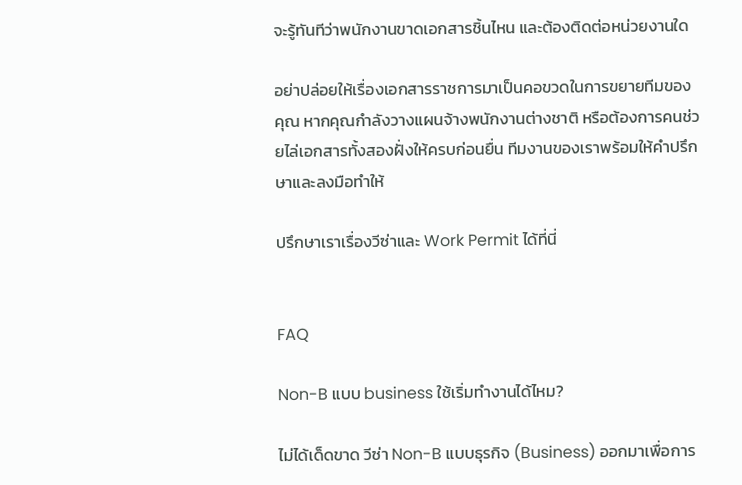จะรู้ทันทีว่าพนักงานขาดเอกสารชิ้นไหน และต้องติดต่อหน่วยงานใด

อย่าปล่อยให้เรื่องเอกสารราชการมาเป็นคอขวดในการขยายทีมของคุณ หากคุณกำลังวางแผนจ้างพนักงานต่างชาติ หรือต้องการคนช่วยไล่เอกสารทั้งสองฝั่งให้ครบก่อนยื่น ทีมงานของเราพร้อมให้คำปรึกษาและลงมือทำให้

ปรึกษาเราเรื่องวีซ่าและ Work Permit ได้ที่นี่


FAQ

Non-B แบบ business ใช้เริ่มทำงานได้ไหม?

ไม่ได้เด็ดขาด วีซ่า Non-B แบบธุรกิจ (Business) ออกมาเพื่อการ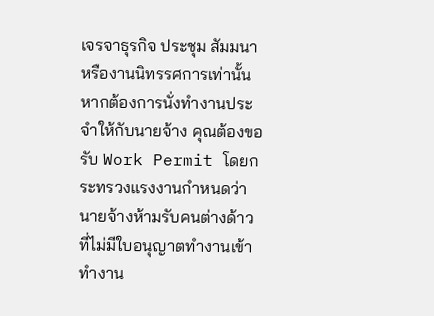เจรจาธุรกิจ ประชุม สัมมนา หรืองานนิทรรศการเท่านั้น หากต้องการนั่งทำงานประจำให้กับนายจ้าง คุณต้องขอรับ Work Permit โดยกระทรวงแรงงานกำหนดว่านายจ้างห้ามรับคนต่างด้าวที่ไม่มีใบอนุญาตทำงานเข้าทำงาน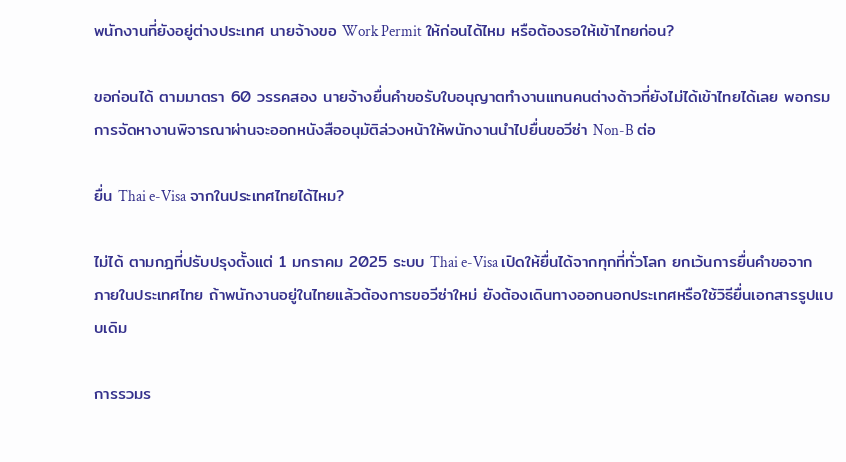พนักงานที่ยังอยู่ต่างประเทศ นายจ้างขอ Work Permit ให้ก่อนได้ไหม หรือต้องรอให้เข้าไทยก่อน?

ขอก่อนได้ ตามมาตรา 60 วรรคสอง นายจ้างยื่นคำขอรับใบอนุญาตทำงานแทนคนต่างด้าวที่ยังไม่ได้เข้าไทยได้เลย พอกรมการจัดหางานพิจารณาผ่านจะออกหนังสืออนุมัติล่วงหน้าให้พนักงานนำไปยื่นขอวีซ่า Non-B ต่อ

ยื่น Thai e-Visa จากในประเทศไทยได้ไหม?

ไม่ได้ ตามกฎที่ปรับปรุงตั้งแต่ 1 มกราคม 2025 ระบบ Thai e-Visa เปิดให้ยื่นได้จากทุกที่ทั่วโลก ยกเว้นการยื่นคำขอจากภายในประเทศไทย ถ้าพนักงานอยู่ในไทยแล้วต้องการขอวีซ่าใหม่ ยังต้องเดินทางออกนอกประเทศหรือใช้วิธียื่นเอกสารรูปแบบเดิม

การรวมร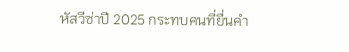หัสวีซ่าปี 2025 กระทบคนที่ยื่นคำ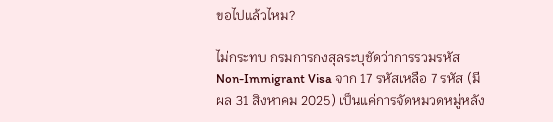ขอไปแล้วไหม?

ไม่กระทบ กรมการกงสุลระบุชัดว่าการรวมรหัส Non-Immigrant Visa จาก 17 รหัสเหลือ 7 รหัส (มีผล 31 สิงหาคม 2025) เป็นแค่การจัดหมวดหมู่หลัง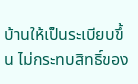บ้านให้เป็นระเบียบขึ้น ไม่กระทบสิทธิ์ของ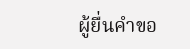ผู้ยื่นคำขอ